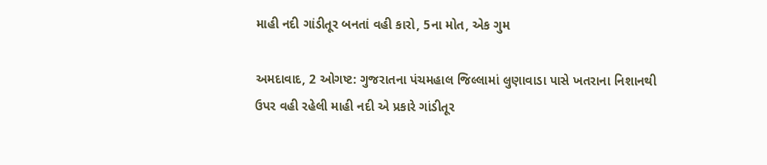માહી નદી ગાંડીતૂર બનતાં વહી કારો, 5ના મોત, એક ગુમ

અમદાવાદ, 2 ઓગષ્ટ: ગુજરાતના પંચમહાલ જિલ્લામાં લુણાવાડા પાસે ખતરાના નિશાનથી ઉપર વહી રહેલી માહી નદી એ પ્રકારે ગાંડીતૂર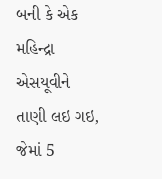બની કે એક મહિન્દ્રા એસયૂવીને તાણી લઇ ગઇ, જેમાં 5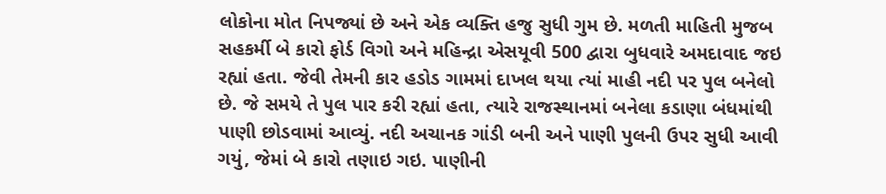લોકોના મોત નિપજ્યાં છે અને એક વ્યક્તિ હજુ સુધી ગુમ છે. મળતી માહિતી મુજબ સહકર્મી બે કારો ફોર્ડ વિગો અને મહિન્દ્રા એસયૂવી 500 દ્વારા બુધવારે અમદાવાદ જઇ રહ્યાં હતા. જેવી તેમની કાર હડોડ ગામમાં દાખલ થયા ત્યાં માહી નદી પર પુલ બનેલો છે. જે સમયે તે પુલ પાર કરી રહ્યાં હતા, ત્યારે રાજસ્થાનમાં બનેલા કડાણા બંધમાંથી પાણી છોડવામાં આવ્યું. નદી અચાનક ગાંડી બની અને પાણી પુલની ઉપર સુધી આવી ગયું, જેમાં બે કારો તણાઇ ગઇ. પાણીની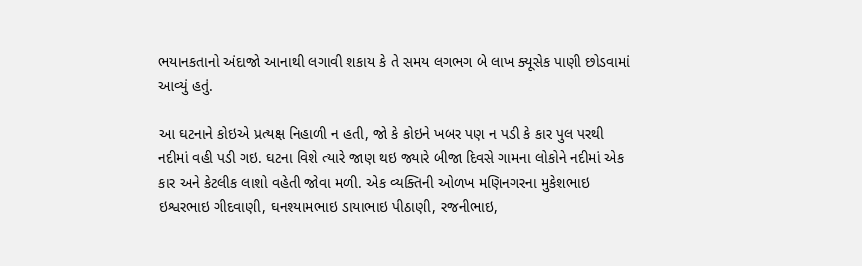ભયાનકતાનો અંદાજો આનાથી લગાવી શકાય કે તે સમય લગભગ બે લાખ ક્યૂસેક પાણી છોડવામાં આવ્યું હતું.

આ ઘટનાને કોઇએ પ્રત્યક્ષ નિહાળી ન હતી, જો કે કોઇને ખબર પણ ન પડી કે કાર પુલ પરથી નદીમાં વહી પડી ગઇ. ઘટના વિશે ત્યારે જાણ થઇ જ્યારે બીજા દિવસે ગામના લોકોને નદીમાં એક કાર અને કેટલીક લાશો વહેતી જોવા મળી. એક વ્યક્તિની ઓળખ મણિનગરના મુકેશભાઇ ઇશ્વરભાઇ ગીદવાણી, ઘનશ્યામભાઇ ડાયાભાઇ પીઠાણી, રજનીભાઇ,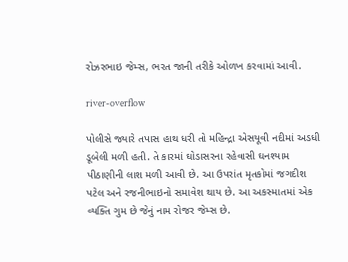રોઝરભાઇ જેમ્સ, ભરત જાની તરીકે ઓળખ કરવામાં આવી.

river-overflow

પોલીસે જ્યારે તપાસ હાથ ધરી તો મહિન્દ્રા એસયૂવી નદીમાં અડધી ડૂબેલી મળી હતી. તે કારમાં ઘોડાસરના રહેવાસી ઘનશ્યામ પીઠાણીની લાશ મળી આવી છે. આ ઉપરાંત મૃતકોમાં જગદીશ પટેલ અને રજનીભાઇનો સમાવેશ થાય છે. આ અકસ્માતમાં એક વ્યક્તિ ગુમ છે જેનું નામ રોજર જેમ્સ છે.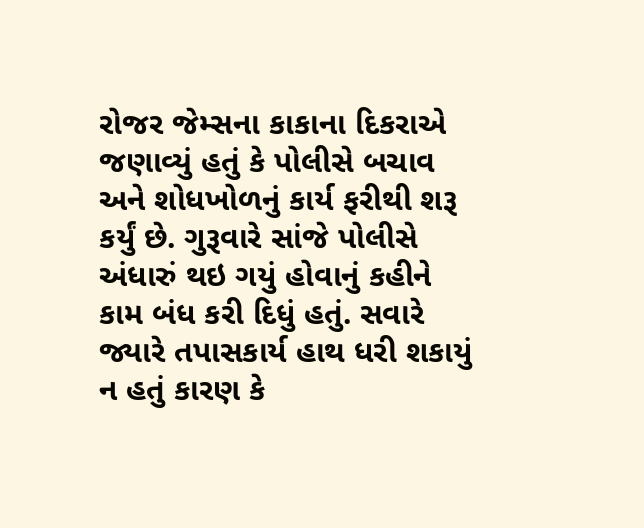રોજર જેમ્સના કાકાના દિકરાએ જણાવ્યું હતું કે પોલીસે બચાવ અને શોધખોળનું કાર્ય ફરીથી શરૂ કર્યું છે. ગુરૂવારે સાંજે પોલીસે અંધારું થઇ ગયું હોવાનું કહીને કામ બંધ કરી દિધું હતું. સવારે જ્યારે તપાસકાર્ય હાથ ધરી શકાયું ન હતું કારણ કે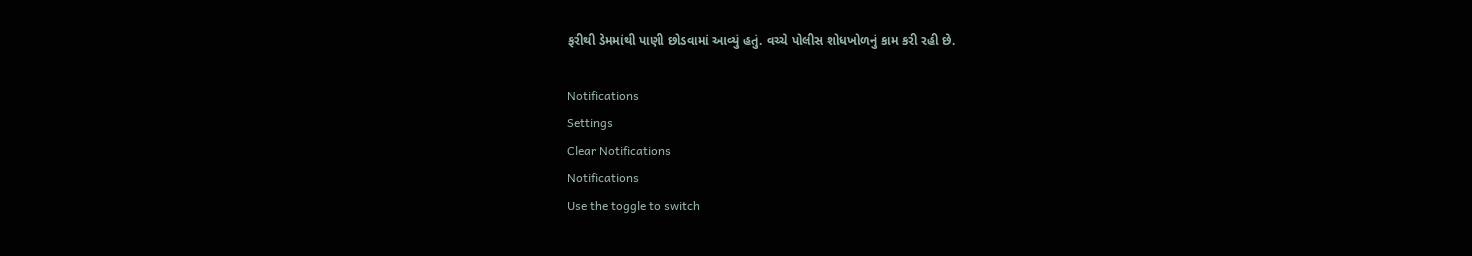ફરીથી ડેમમાંથી પાણી છોડવામાં આવ્યું હતું. વચ્ચે પોલીસ શોધખોળનું કામ કરી રહી છે.

Notifications
Settings
Clear Notifications
Notifications
Use the toggle to switch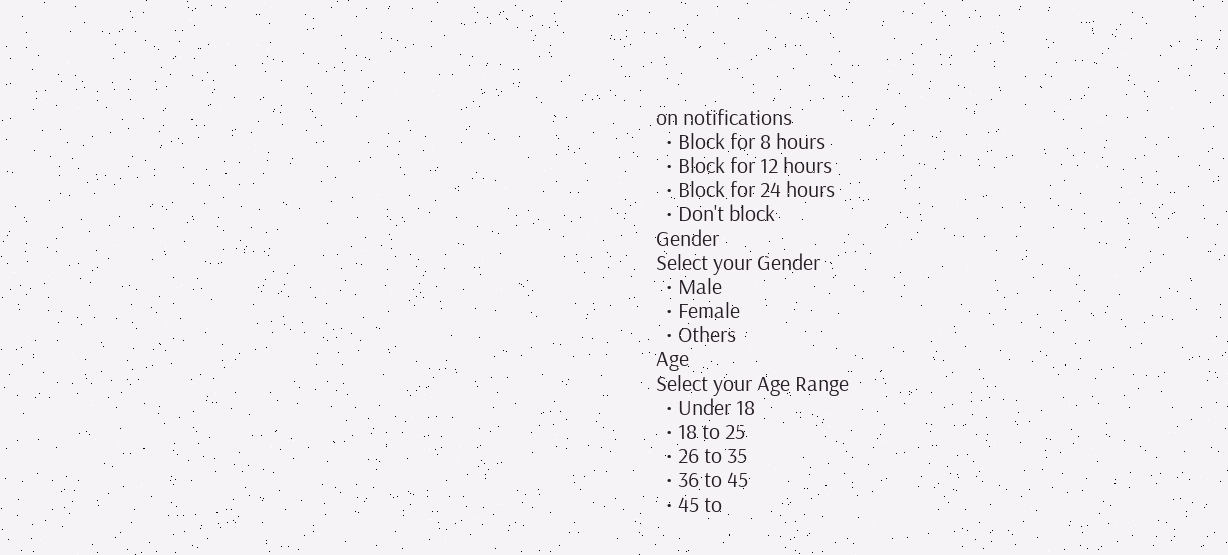on notifications
  • Block for 8 hours
  • Block for 12 hours
  • Block for 24 hours
  • Don't block
Gender
Select your Gender
  • Male
  • Female
  • Others
Age
Select your Age Range
  • Under 18
  • 18 to 25
  • 26 to 35
  • 36 to 45
  • 45 to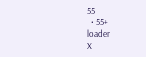55
  • 55+
loader
X